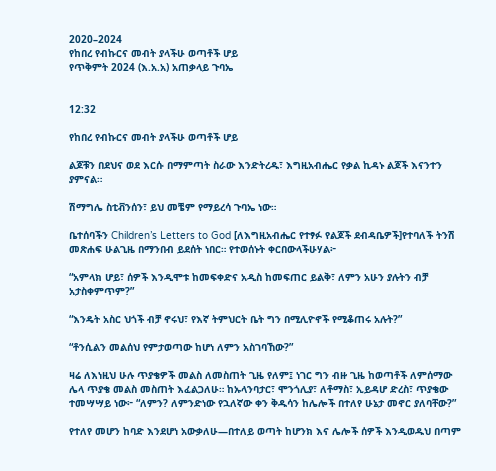2020–2024
የከበረ የብኩርና መብት ያላችሁ ወጣቶች ሆይ
የጥቅምት 2024 (እ.አ.አ) አጠቃላይ ጉባኤ


12:32

የከበረ የብኩርና መብት ያላችሁ ወጣቶች ሆይ

ልጆቹን በደህና ወደ እርሱ በማምጣት ስራው እንድትረዱ፣ እግዚአብሔር የቃል ኪዳኑ ልጆች እናንተን ያምናል።

ሽማግሌ ስቲቭንሰን፣ ይህ መቼም የማይረሳ ጉባኤ ነው።

ቤተሰባችን Children’s Letters to God [ለእግዚአብሔር የተፃፉ የልጆች ደብዳቤዎች]የተባለች ትንሽ መጽሐፍ ሁልጊዜ በማንበብ ይደሰት ነበር። የተወሰኑት ቀርበውላችሁሃል፦

“አምላክ ሆይ፣ ሰዎች እንዲሞቱ ከመፍቀድና አዲስ ከመፍጠር ይልቅ፣ ለምን አሁን ያሉትን ብቻ አታስቀምጥም?”

“እንዴት አስር ህጎች ብቻ ኖሩህ፣ የእኛ ትምህርት ቤት ግን በሚሊዮኖች የሚቆጠሩ አሉት?”

“ቶንሲልን መልሰህ የምታወጣው ከሆነ ለምን አስገባኸው?”

ዛሬ ለእነዚህ ሁሉ ጥያቄዎች መልስ ለመስጠት ጊዜ የለም፤ ነገር ግን ብዙ ጊዜ ከወጣቶች ለምሰማው ሌላ ጥያቄ መልስ መስጠት እፈልጋለሁ። ከኡላንባታር፣ ሞንጎሊያ፣ ለቶማስ፣ ኢይዳሆ ድረስ፣ ጥያቄው ተመሣሣይ ነው፦ “ለምን? ለምንድነው የኋለኛው ቀን ቅዱሳን ከሌሎች በተለየ ሁኔታ መኖር ያለባቸው?”

የተለየ መሆን ከባድ እንደሆነ አውቃለሁ—በተለይ ወጣት ከሆንክ እና ሌሎች ሰዎች እንዲወዱህ በጣም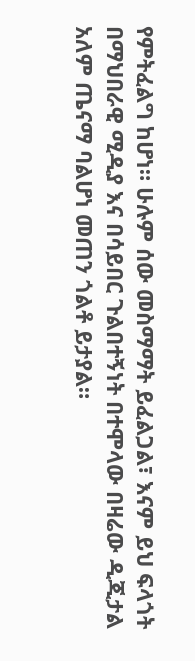የምትፈልግ ከሆነ። ሁሉም ሰው መስማማት ይፈልጋል፣ እናም ይህ ፍላጎት በማህበራዊ ሚዲያ እና በሳይበር ጉልበተኝነት በተሞላው በዛሬው ዲጂታል አለም ጤናማ ባልሆነ መጠን ጎልቶ ይታያል።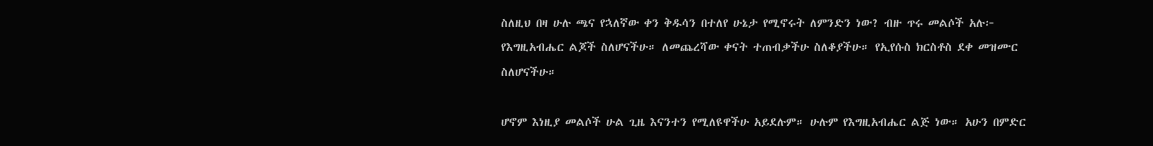ስለዚህ በዛ ሁሉ ጫና የኋለኛው ቀን ቅዱሳን በተለየ ሁኔታ የሚኖሩት ለምንድን ነው? ብዙ ጥሩ መልሶች አሉ፦ የእግዚአብሔር ልጆች ስለሆናችሁ። ለመጨረሻው ቀናት ተጠብቃችሁ ስለቆያችሁ። የኢየሱስ ክርስቶስ ደቀ መዝሙር ስለሆናችሁ።

ሆኖም እነዚያ መልሶች ሁል ጊዜ እናንተን የሚለዩዋችሁ አይደሉም። ሁሉም የእግዚአብሔር ልጅ ነው። አሁን በምድር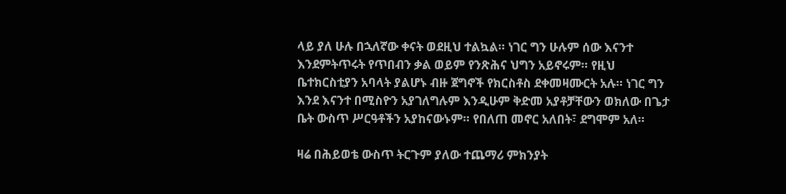ላይ ያለ ሁሉ በኋለኛው ቀናት ወደዚህ ተልኳል። ነገር ግን ሁሉም ሰው እናንተ እንደምትጥሩት የጥበብን ቃል ወይም የንጽሕና ህግን አይኖሩም። የዚህ ቤተክርስቲያን አባላት ያልሆኑ ብዙ ጀግኖች የክርስቶስ ደቀመዛሙርት አሉ። ነገር ግን እንደ እናንተ በሚስዮን አያገለግሉም እንዲሁም ቅድመ አያቶቻቸውን ወክለው በጌታ ቤት ውስጥ ሥርዓቶችን አያከናውኑም። የበለጠ መኖር አለበት፣ ደግሞም አለ።

ዛሬ በሕይወቴ ውስጥ ትርጉም ያለው ተጨማሪ ምክንያት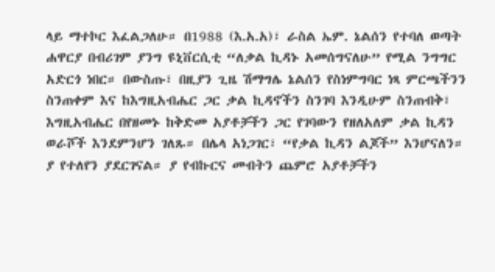ላይ ማተኮር እፈልጋለሁ። በ1988 (እ.አ.አ)፣ ራስል ኤም. ኔልሰን የተባለ ወጣት ሐዋርያ በብሪገም ያንግ ዩኒቨርሲቲ “ለቃል ኪዳኑ አመሰግናለሁ” የሚል ንግግር አድርጎ ነበር። በውስጡ፣ በዚያን ጊዜ ሽማግሌ ኔልሰን የስነምግባር ነጻ ምርጫችንን ስንጠቀም እና ከእግዚአብሔር ጋር ቃል ኪዳኖችን ስንገባ እንዲሁም ስንጠብቅ፣ እግዚአብሔር በየዘመኑ ከቅድመ አያቶቻችን ጋር የገባውን የዘለአለም ቃል ኪዳን ወራሾች እንደምንሆን ገለጹ። በሌላ አነጋገር፣ “የቃል ኪዳን ልጆች” እንሆናለን። ያ የተለየን ያደርገናል። ያ የብኩርና መብትን ጨምሮ አያቶቻችን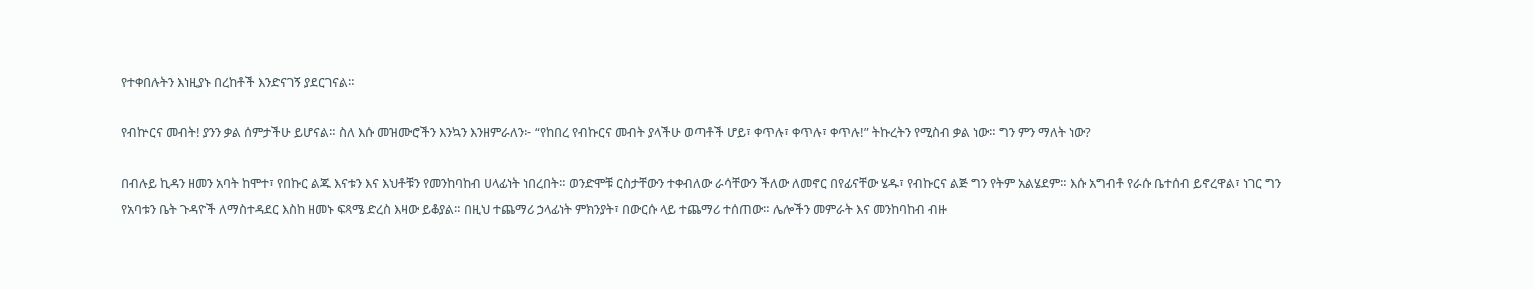የተቀበሉትን እነዚያኑ በረከቶች እንድናገኝ ያደርገናል።

የብኵርና መብት! ያንን ቃል ሰምታችሁ ይሆናል። ስለ እሱ መዝሙሮችን እንኳን እንዘምራለን፦ “የከበረ የብኩርና መብት ያላችሁ ወጣቶች ሆይ፣ ቀጥሉ፣ ቀጥሉ፣ ቀጥሉ!” ትኩረትን የሚስብ ቃል ነው። ግን ምን ማለት ነው?

በብሉይ ኪዳን ዘመን አባት ከሞተ፣ የበኩር ልጁ እናቱን እና እህቶቹን የመንከባከብ ሀላፊነት ነበረበት። ወንድሞቹ ርስታቸውን ተቀብለው ራሳቸውን ችለው ለመኖር በየፊናቸው ሄዱ፣ የብኩርና ልጅ ግን የትም አልሄደም። እሱ አግብቶ የራሱ ቤተሰብ ይኖረዋል፣ ነገር ግን የአባቱን ቤት ጉዳዮች ለማስተዳደር እስከ ዘመኑ ፍጻሜ ድረስ እዛው ይቆያል። በዚህ ተጨማሪ ኃላፊነት ምክንያት፣ በውርሱ ላይ ተጨማሪ ተሰጠው። ሌሎችን መምራት እና መንከባከብ ብዙ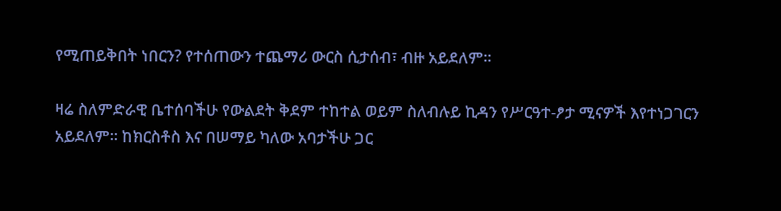የሚጠይቅበት ነበርን? የተሰጠውን ተጨማሪ ውርስ ሲታሰብ፣ ብዙ አይደለም።

ዛሬ ስለምድራዊ ቤተሰባችሁ የውልደት ቅደም ተከተል ወይም ስለብሉይ ኪዳን የሥርዓተ-ፆታ ሚናዎች እየተነጋገርን አይደለም። ከክርስቶስ እና በሠማይ ካለው አባታችሁ ጋር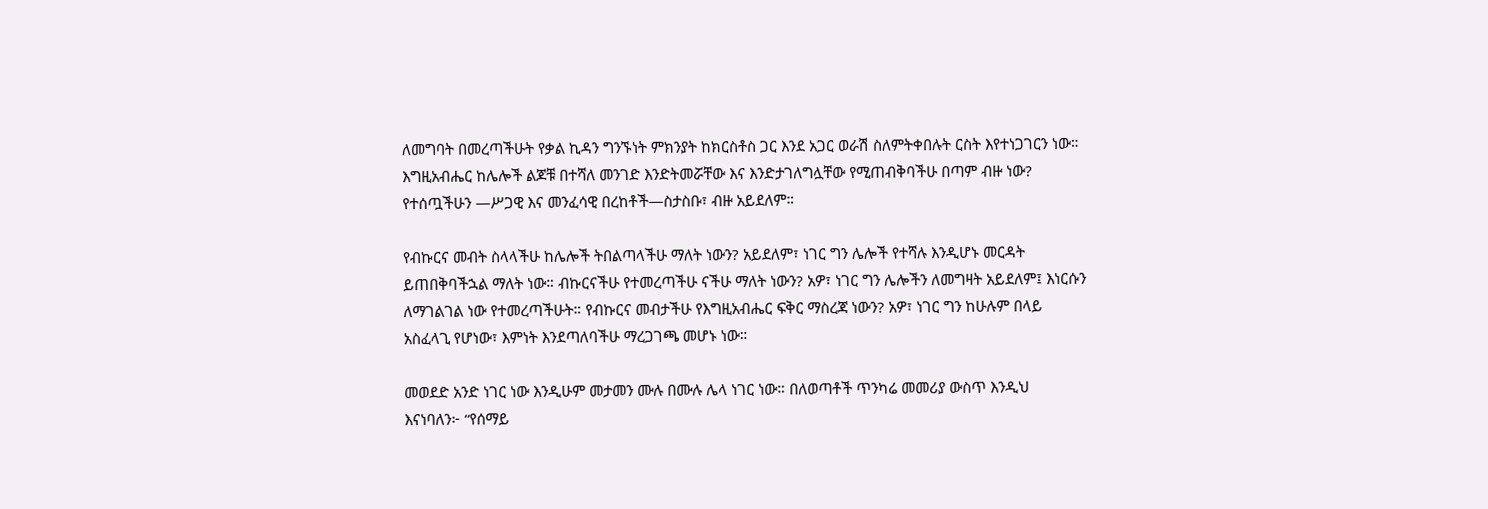ለመግባት በመረጣችሁት የቃል ኪዳን ግንኙነት ምክንያት ከክርስቶስ ጋር እንደ አጋር ወራሽ ስለምትቀበሉት ርስት እየተነጋገርን ነው። እግዚአብሔር ከሌሎች ልጆቹ በተሻለ መንገድ እንድትመሯቸው እና እንድታገለግሏቸው የሚጠብቅባችሁ በጣም ብዙ ነው? የተሰጧችሁን —ሥጋዊ እና መንፈሳዊ በረከቶች—ስታስቡ፣ ብዙ አይደለም።

የብኩርና መብት ስላላችሁ ከሌሎች ትበልጣላችሁ ማለት ነውን? አይደለም፣ ነገር ግን ሌሎች የተሻሉ እንዲሆኑ መርዳት ይጠበቅባችኋል ማለት ነው። ብኩርናችሁ የተመረጣችሁ ናችሁ ማለት ነውን? አዎ፣ ነገር ግን ሌሎችን ለመግዛት አይደለም፤ እነርሱን ለማገልገል ነው የተመረጣችሁት። የብኩርና መብታችሁ የእግዚአብሔር ፍቅር ማስረጃ ነውን? አዎ፣ ነገር ግን ከሁሉም በላይ አስፈላጊ የሆነው፣ እምነት እንደጣለባችሁ ማረጋገጫ መሆኑ ነው።

መወደድ አንድ ነገር ነው እንዲሁም መታመን ሙሉ በሙሉ ሌላ ነገር ነው። በለወጣቶች ጥንካሬ መመሪያ ውስጥ እንዲህ እናነባለን፦ “የሰማይ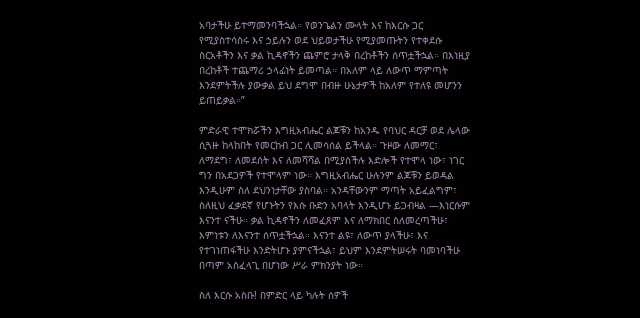አባታችሁ ይተማመንባችኋል። የወንጌልን ሙላት እና ከእርሱ ጋር የሚያስተሳስሩ እና ኃይሉን ወደ ህይወታችሁ የሚያመጡትን የተቀደሱ ስርአቶችን እና ቃል ኪዳኖችን ጨምሮ ታላቅ በረከቶችን ሰጥቷችኋል። በእነዚያ በረከቶች ተጨማሪ ኃላፊነት ይመጣል። በአለም ላይ ለውጥ ማምጣት እንደምትችሉ ያውቃል ይህ ደግሞ በብዙ ሁኔታዎች ከአለም የተለዩ መሆንን ይጠይቃል።”

ምድራዊ ተሞክሯችን እግዚአብሔር ልጆቹን ከአንዱ የባህር ዳርቻ ወደ ሌላው ሲጓዙ ከላከበት የመርከብ ጋር ሊመሳሰል ይችላል። ጉዞው ለመማር፣ ለማደግ፣ ለመደሰት እና ለመሻሻል በሚያስችሉ እድሎች የተሞላ ነው፣ ነገር ግን በአደጋዎች የተሞላም ነው። እግዚአብሔር ሁሉንም ልጆቹን ይወዳል እንዲሁም ስለ ደህንነታቸው ያስባል። አንዳቸውንም ማጣት አይፈልግም፣ ስለዚህ ፈቃደኛ የሆኑትን የእሱ ቡድን አባላት እንዲሆኑ ይጋብዛል —እነርሱም እናንተ ናችሁ። ቃል ኪዳኖችን ለመፈጸም እና ለማክበር ስለመረጣችሁ፣ እምነቱን ለእናንተ ሰጥቷችኋል። እናንተ ልዩ፣ ለውጥ ያላችሁ፣ እና የተገነጠፋችሁ እንድትሆኑ ያምናችኋል፣ ይህም እንደምትሠሩት ባመነባችሁ በጣም አስፈላጊ በሆነው ሥራ ምክንያት ነው።

ስለ እርሱ አስቡ! በምድር ላይ ካሉት ሰዎች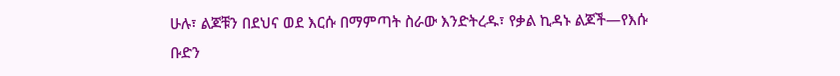ሁሉ፣ ልጆቹን በደህና ወደ እርሱ በማምጣት ስራው እንድትረዱ፣ የቃል ኪዳኑ ልጆች—የእሱ ቡድን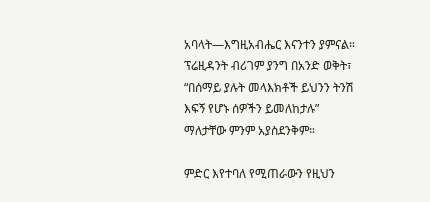አባላት—እግዚአብሔር እናንተን ያምናል። ፕሬዚዳንት ብሪገም ያንግ በአንድ ወቅት፣ “በሰማይ ያሉት መላእክቶች ይህንን ትንሽ እፍኝ የሆኑ ሰዎችን ይመለከታሉ” ማለታቸው ምንም አያስደንቅም።

ምድር እየተባለ የሚጠራውን የዚህን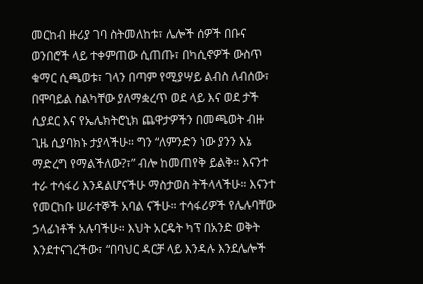መርከብ ዙሪያ ገባ ስትመለከቱ፣ ሌሎች ሰዎች በቡና ወንበሮች ላይ ተቀምጠው ሲጠጡ፣ በካሲኖዎች ውስጥ ቁማር ሲጫወቱ፣ ገላን በጣም የሚያሣይ ልብስ ለብሰው፣ በሞባይል ስልካቸው ያለማቋረጥ ወደ ላይ እና ወደ ታች ሲያደር እና የኤሌክትሮኒክ ጨዋታዎችን በመጫወት ብዙ ጊዜ ሲያባክኑ ታያላችሁ። ግን “ለምንድን ነው ያንን እኔ ማድረግ የማልችለው?፣” ብሎ ከመጠየቅ ይልቅ። እናንተ ተራ ተሳፋሪ እንዳልሆናችሁ ማስታወስ ትችላላችሁ። እናንተ የመርከቡ ሠራተኞች አባል ናችሁ። ተሳፋሪዎች የሌሉባቸው ኃላፊነቶች አሉባችሁ። እህት አርዴት ካፕ በአንድ ወቅት እንደተናገረችው፣ “በባህር ዳርቻ ላይ እንዳሉ እንደሌሎች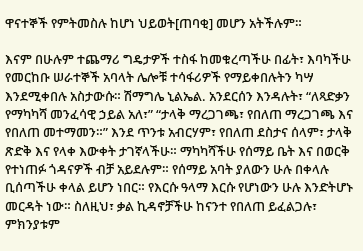ዋናተኞች የምትመስሉ ከሆነ ህይወት[ጠባቂ] መሆን አትችሉም።

እናም በሁሉም ተጨማሪ ግዴታዎች ተስፋ ከመቁረጣችሁ በፊት፣ እባካችሁ የመርከቡ ሠራተኞች አባላት ሌሎቹ ተሳፋሪዎች የማይቀበሉትን ካሣ እንደሚቀበሉ አስታውሱ። ሽማግሌ ኒልኤል. አንደርሰን እንዳሉት፣ “ለጻድቃን የማካካሻ መንፈሳዊ ኃይል አለ፣” “ታላቅ ማረጋገጫ፣ የበለጠ ማረጋገጫ እና የበለጠ መተማመን።” እንደ ጥንቱ አብርሃም፣ የበለጠ ደስታና ሰላም፣ ታላቅ ጽድቅ እና የላቀ እውቀት ታገኛላችሁ። ማካካሻችሁ የሰማይ ቤት እና በወርቅ የተነጠፉ ጎዳናዎች ብቻ አይደሉም። የሰማይ አባት ያለውን ሁሉ በቀላሉ ቢሰጣችሁ ቀላል ይሆን ነበር። የእርሱ ዓላማ እርሱ የሆነውን ሁሉ እንድትሆኑ መርዳት ነው። ስለዚህ፣ ቃል ኪዳኖቻችሁ ከናንተ የበለጠ ይፈልጋሉ፣ ምክንያቱም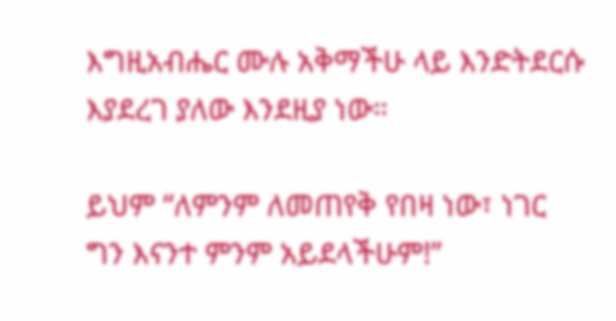እግዚአብሔር ሙሉ አቅማችሁ ላይ እንድትደርሱ እያደረገ ያለው እንደዚያ ነው።

ይህም “ለምንም ለመጠየቅ የበዛ ነው፣ ነገር ግን እናንተ ምንም አይደላችሁም!”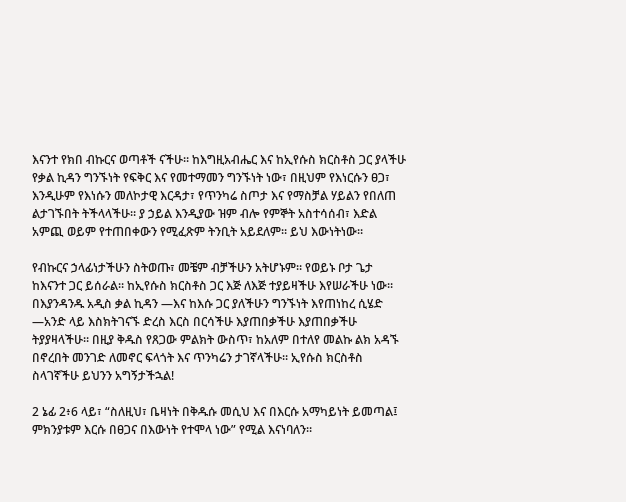እናንተ የክበ ብኩርና ወጣቶች ናችሁ። ከእግዚአብሔር እና ከኢየሱስ ክርስቶስ ጋር ያላችሁ የቃል ኪዳን ግንኙነት የፍቅር እና የመተማመን ግንኙነት ነው፣ በዚህም የእነርሱን ፀጋ፣ እንዲሁም የእነሱን መለኮታዊ እርዳታ፣ የጥንካሬ ስጦታ እና የማስቻል ሃይልን የበለጠ ልታገኙበት ትችላላችሁ። ያ ኃይል እንዲያው ዝም ብሎ የምኞት አስተሳሰብ፣ እድል አምጪ ወይም የተጠበቀውን የሚፈጽም ትንቢት አይደለም። ይህ እውነትነው።

የብኩርና ኃላፊነታችሁን ስትወጡ፣ መቼም ብቻችሁን አትሆኑም። የወይኑ ቦታ ጌታ ከእናንተ ጋር ይሰራል። ከኢየሱስ ክርስቶስ ጋር እጅ ለእጅ ተያይዛችሁ እየሠራችሁ ነው። በእያንዳንዱ አዲስ ቃል ኪዳን —እና ከእሱ ጋር ያለችሁን ግንኙነት እየጠነከረ ሲሄድ —አንድ ላይ እስክትገናኙ ድረስ እርስ በርሳችሁ እያጠበቃችሁ እያጠበቃችሁ ትያያዛላችሁ። በዚያ ቅዱስ የጸጋው ምልክት ውስጥ፣ ከአለም በተለየ መልኩ ልክ አዳኙ በኖረበት መንገድ ለመኖር ፍላጎት እና ጥንካሬን ታገኛላችሁ። ኢየሱስ ክርስቶስ ስላገኛችሁ ይህንን አግኝታችኋል!

2 ኔፊ 2፥6 ላይ፣ “ስለዚህ፣ ቤዛነት በቅዱሱ መሲህ እና በእርሱ አማካይነት ይመጣል፤ ምክንያቱም እርሱ በፀጋና በእውነት የተሞላ ነው” የሚል እናነባለን።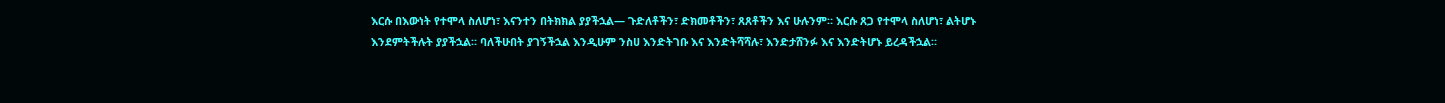እርሱ በእውነት የተሞላ ስለሆነ፣ እናንተን በትክክል ያያችኋል— ጉድለቶችን፣ ድክመቶችን፣ ጸጸቶችን እና ሁሉንም። እርሱ ጸጋ የተሞላ ስለሆነ፣ ልትሆኑ እንደምትችሉት ያያችኋል። ባለችሁበት ያገኝችኋል እንዲሁም ንስሀ እንድትገቡ እና እንድትሻሻሉ፣ እንድታሸንፉ እና እንድትሆኑ ይረዳችኋል።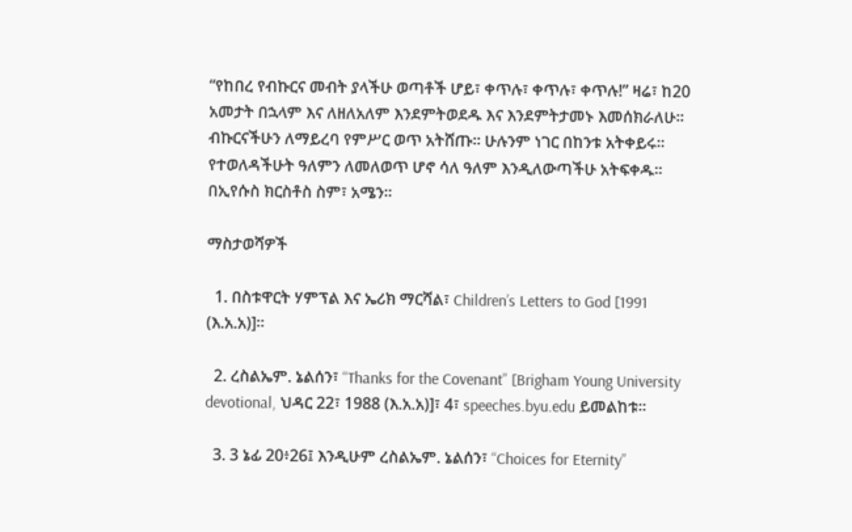“የከበረ የብኩርና መብት ያላችሁ ወጣቶች ሆይ፣ ቀጥሉ፣ ቀጥሉ፣ ቀጥሉ!” ዛሬ፣ ከ20 አመታት በኋላም እና ለዘለአለም እንደምትወደዱ እና እንደምትታመኑ እመሰክራለሁ። ብኩርናችሁን ለማይረባ የምሥር ወጥ አትሸጡ። ሁሉንም ነገር በከንቱ አትቀይሩ። የተወለዳችሁት ዓለምን ለመለወጥ ሆኖ ሳለ ዓለም እንዲለውጣችሁ አትፍቀዱ። በኢየሱስ ክርስቶስ ስም፣ አሜን።

ማስታወሻዎች

  1. በስቱዋርት ሃምፕል እና ኤሪክ ማርሻል፣ Children’s Letters to God [1991 (እ.አ.አ)]።

  2. ረስልኤም. ኔልሰን፣ “Thanks for the Covenant” [Brigham Young University devotional, ህዳር 22፣ 1988 (እ.አ.አ)]፣ 4፣ speeches.byu.edu ይመልከቱ።

  3. 3 ኔፊ 20፥26፤ እንዲሁም ረስልኤም. ኔልሰን፣ “Choices for Eternity”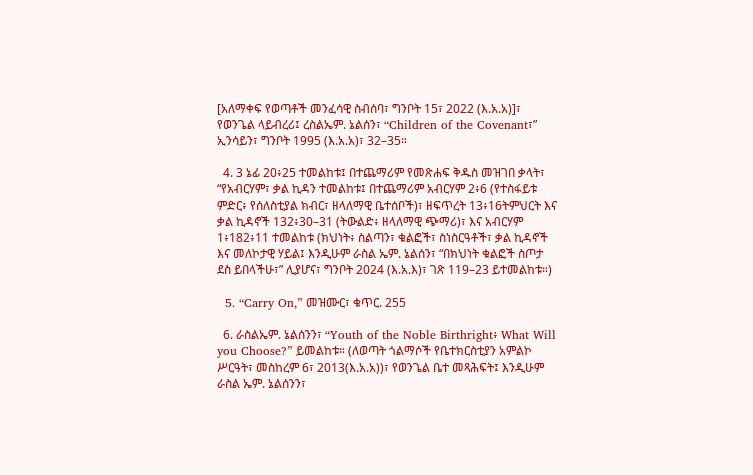[አለማቀፍ የወጣቶች መንፈሳዊ ስብሰባ፣ ግንቦት 15፣ 2022 (እ.አ.አ)]፣ የወንጌል ላይብረሪ፤ ረስልኤም. ኔልሰን፣ “Children of the Covenant፣” ኢንሳይን፣ ግንቦት 1995 (እ.አ.አ)፣ 32–35።

  4. 3 ኔፊ 20፥25 ተመልከቱ፤ በተጨማሪም የመጽሐፍ ቅዱስ መዝገበ ቃላት፣ “የአብርሃም፣ ቃል ኪዳን ተመልከቱ፤ በተጨማሪም አብርሃም 2፥6 (የተስፋይቱ ምድር፥ የሰለስቲያል ክብር፣ ዘላለማዊ ቤተሰቦች)፣ ዘፍጥረት 13፥16ትምህርት እና ቃል ኪዳኖች 132፥30–31 (ትውልድ፥ ዘላለማዊ ጭማሪ)፣ እና አብርሃም 1፥182፥11 ተመልከቱ (ክህነት፥ ስልጣን፣ ቁልፎች፣ ስነስርዓቶች፣ ቃል ኪዳኖች እና መለኮታዊ ሃይል፤ እንዲሁም ራስል ኤም. ኔልሰን፣ “በክህነት ቁልፎች ስጦታ ደስ ይበላችሁ፣” ሊያሆና፣ ግንቦት 2024 (እ.አ.እ)፣ ገጽ 119–23 ይተመልከቱ።)

  5. “Carry On,” መዝሙር፣ ቁጥር. 255

  6. ራስልኤም. ኔልሰንን፣ “Youth of the Noble Birthright፥ What Will you Choose?” ይመልከቱ። (ለወጣት ጎልማሶች የቤተክርስቲያን አምልኮ ሥርዓት፣ መስከረም 6፣ 2013(እ.አ.አ))፣ የወንጌል ቤተ መጻሕፍት፤ እንዲሁም ራስል ኤም. ኔልሰንን፣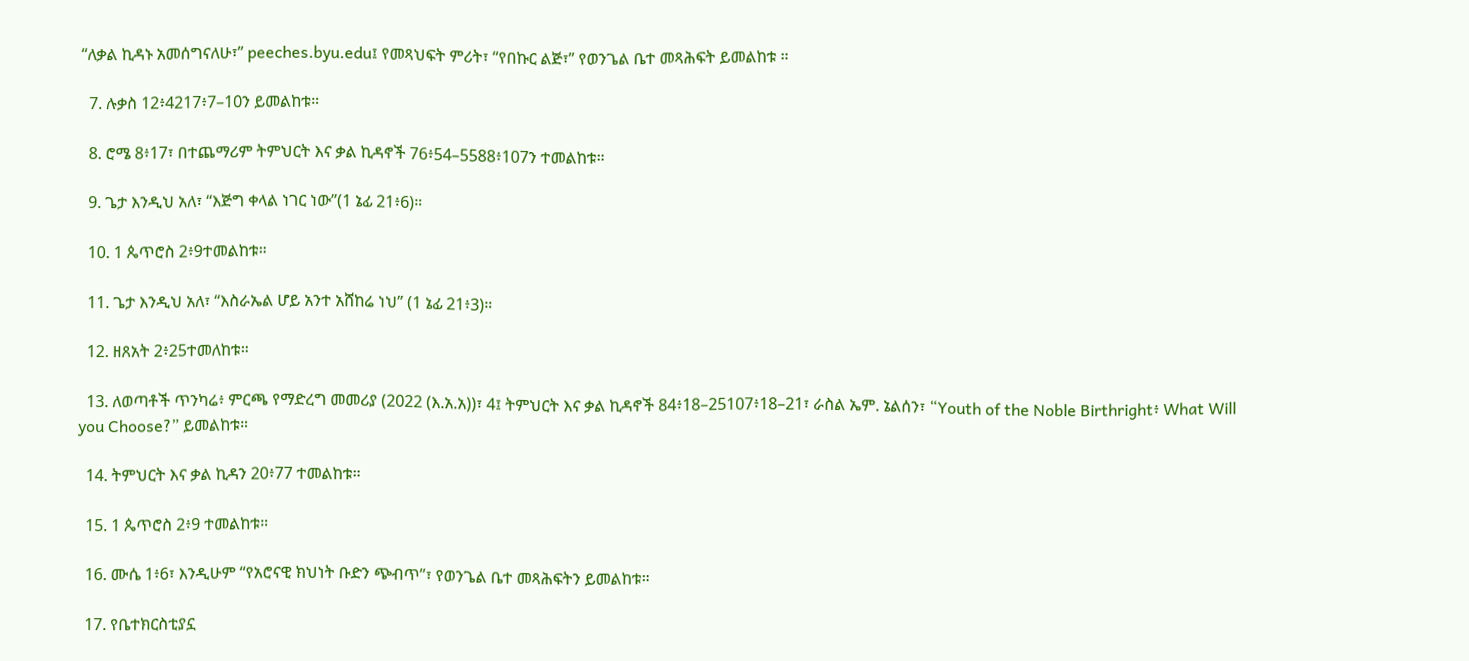“ለቃል ኪዳኑ አመሰግናለሁ፣” peeches.byu.edu፤ የመጻህፍት ምሪት፣ “የበኩር ልጅ፣” የወንጌል ቤተ መጻሕፍት ይመልከቱ ።

  7. ሉቃስ 12፥4217፥7–10ን ይመልከቱ።

  8. ሮሜ 8፥17፣ በተጨማሪም ትምህርት እና ቃል ኪዳኖች 76፥54–5588፥107ን ተመልከቱ።

  9. ጌታ እንዲህ አለ፣ “እጅግ ቀላል ነገር ነው”(1 ኔፊ 21፥6)።

  10. 1 ጴጥሮስ 2፥9ተመልከቱ።

  11. ጌታ እንዲህ አለ፣ “እስራኤል ሆይ አንተ አሸከሬ ነህ” (1 ኔፊ 21፥3)።

  12. ዘጸአት 2፥25ተመለከቱ።

  13. ለወጣቶች ጥንካሬ፥ ምርጫ የማድረግ መመሪያ (2022 (እ.አ.አ))፣ 4፤ ትምህርት እና ቃል ኪዳኖች 84፥18–25107፥18–21፣ ራስል ኤም. ኔልሰን፣ “Youth of the Noble Birthright፥ What Will you Choose?” ይመልከቱ።

  14. ትምህርት እና ቃል ኪዳን 20፥77 ተመልከቱ።

  15. 1 ጴጥሮስ 2፥9 ተመልከቱ።

  16. ሙሴ 1፥6፣ እንዲሁም “የአሮናዊ ክህነት ቡድን ጭብጥ”፣ የወንጌል ቤተ መጻሕፍትን ይመልከቱ።

  17. የቤተክርስቲያኗ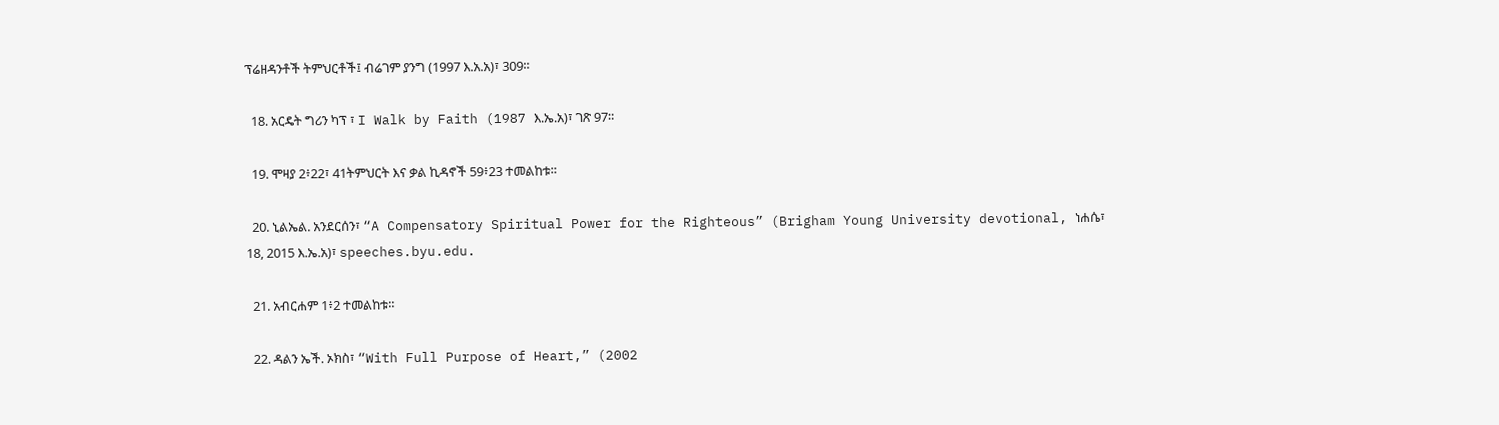ፕሬዘዳንቶች ትምህርቶች፤ ብሬገም ያንግ (1997 እ.አ.አ)፣ 309።

  18. አርዴት ግሪን ካፕ ፣ I Walk by Faith (1987 እ.ኤ.አ)፣ ገጽ 97።

  19. ሞዛያ 2፥22፣ 41ትምህርት እና ቃል ኪዳኖች 59፥23 ተመልከቱ።

  20. ኒልኤል. አንደርሰን፣ “A Compensatory Spiritual Power for the Righteous” (Brigham Young University devotional, ነሐሴ፣ 18, 2015 እ.ኤ.አ)፣ speeches.byu.edu.

  21. አብርሐም 1፥2 ተመልከቱ።

  22. ዳልን ኤች. ኦክስ፣ “With Full Purpose of Heart,” (2002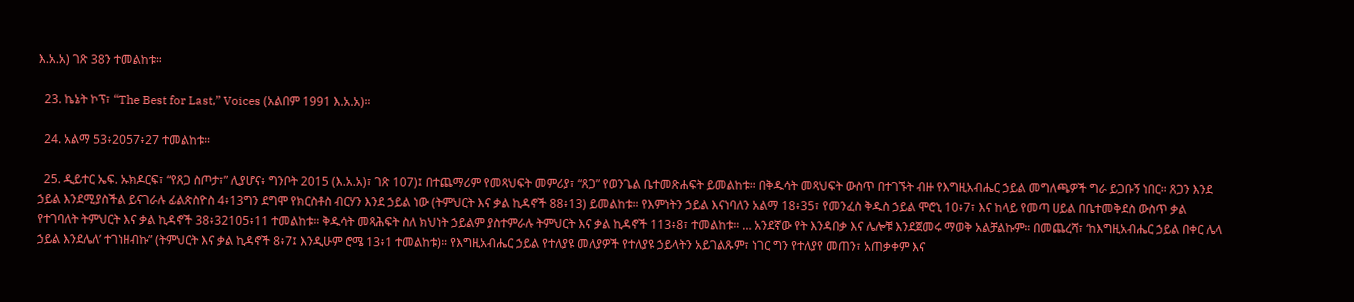እ.አ.አ) ገጽ 38ን ተመልከቱ።

  23. ኬኔት ኮፕ፣ “The Best for Last,” Voices (አልበም 1991 እ.አ.አ)።

  24. አልማ 53፥2057፥27 ተመልከቱ።

  25. ዲይተር ኤፍ. ኡክዶርፍ፣ “የጸጋ ስጦታ፣” ሊያሆና፥ ግንቦት 2015 (እ.አ.አ)፣ ገጽ 107)፤ በተጨማሪም የመጻህፍት መምሪያ፣ “ጸጋ” የወንጌል ቤተመጽሐፍት ይመልከቱ። በቅዱሳት መጻህፍት ውስጥ በተገኙት ብዙ የእግዚአብሔር ኃይል መግለጫዎች ግራ ይጋቡኝ ነበር። ጸጋን እንደ ኃይል እንደሚያስችል ይናገራሉ ፊልጵስዮስ 4፥13ግን ደግሞ የክርስቶስ ብርሃን እንደ ኃይል ነው (ትምህርት እና ቃል ኪዳኖች 88፥13) ይመልከቱ። የእምነትን ኃይል እናነባለን አልማ 18፥35፣ የመንፈስ ቅዱስ ኃይል ሞሮኒ 10፥7፣ እና ከላይ የመጣ ሀይል በቤተመቅደስ ውስጥ ቃል የተገባለት ትምህርት እና ቃል ኪዳኖች 38፥32105፥11 ተመልከቱ። ቅዱሳት መጻሕፍት ስለ ክህነት ኃይልም ያስተምራሉ ትምህርት እና ቃል ኪዳኖች 113፥8፣ ተመልከቱ። … አንደኛው የት እንዳበቃ እና ሌሎቹ እንደጀመሩ ማወቅ አልቻልኩም። በመጨረሻ፣ ‘ከእግዚአብሔር ኃይል በቀር ሌላ ኃይል እንደሌለ’ ተገነዘብኩ” (ትምህርት እና ቃል ኪዳኖች 8፥7፤ እንዲሁም ሮሜ 13፥1 ተመልከቱ)። የእግዚአብሔር ኃይል የተለያዩ መለያዎች የተለያዩ ኃይላትን አይገልጹም፣ ነገር ግን የተለያየ መጠን፣ አጠቃቀም እና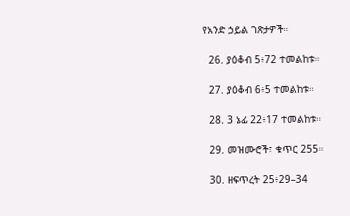የአንድ ኃይል ገጽታዎች።

  26. ያዕቆብ 5፥72 ተመልከቱ።

  27. ያዕቆብ 6፥5 ተመልከቱ።

  28. 3 ኔፊ 22፥17 ተመልከቱ።

  29. መዝሙሮች፣ ቁጥር 255።

  30. ዘፍጥረት 25፥29–34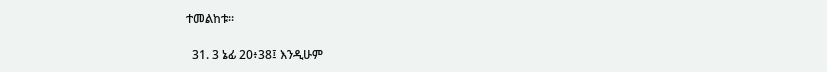ተመልከቱ።

  31. 3 ኔፊ 20፥38፤ እንዲሁም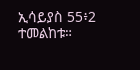ኢሳይያስ 55፥2 ተመልከቱ።